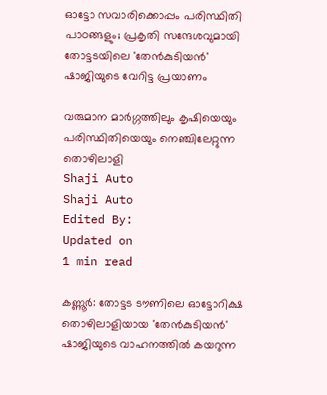ഓട്ടോ സവാരിക്കൊപ്പം പരിസ്ഥിതി പാഠങ്ങളും; പ്രകൃതി സന്ദേശവുമായി തോട്ടടയിലെ 'തേൻകുടിയൻ' ഷാജിയുടെ വേറിട്ട പ്രയാണം

വരുമാന മാർഗ്ഗത്തിലും കൃഷിയെയും പരിസ്ഥിതിയെയും നെഞ്ചിലേറ്റുന്ന തൊഴിലാളി
Shaji Auto
Shaji Auto
Edited By:
Updated on
1 min read

കണ്ണൂർ: തോട്ടട ടൗണിലെ ഓട്ടോറിക്ഷ തൊഴിലാളിയായ 'തേൻകുടിയൻ' ഷാജിയുടെ വാഹനത്തിൽ കയറുന്ന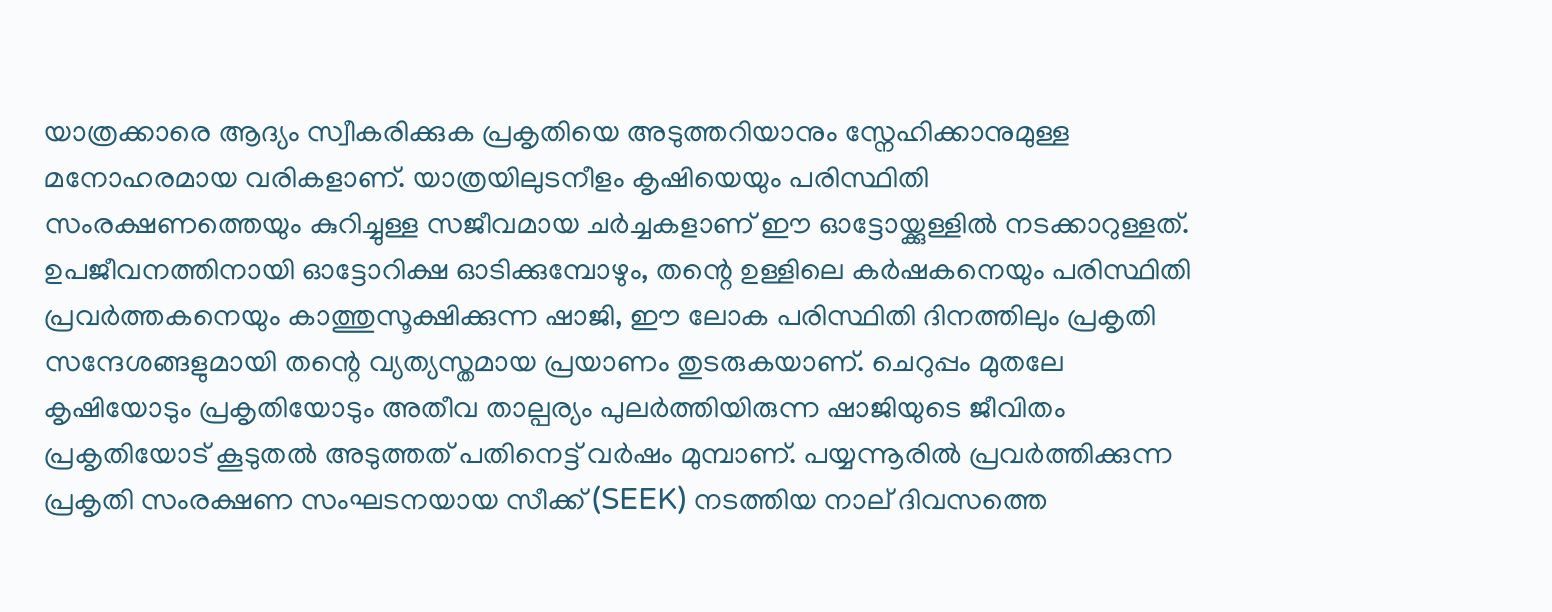യാത്രക്കാരെ ആദ്യം സ്വീകരിക്കുക പ്രകൃതിയെ അടുത്തറിയാനും സ്നേഹിക്കാനുമുള്ള മനോഹരമായ വരികളാണ്. യാത്രയിലുടനീളം കൃഷിയെയും പരിസ്ഥിതി സംരക്ഷണത്തെയും കുറിച്ചുള്ള സജീവമായ ചർച്ചകളാണ് ഈ ഓട്ടോയ്ക്കുള്ളിൽ നടക്കാറുള്ളത്. ഉപജീവനത്തിനായി ഓട്ടോറിക്ഷ ഓടിക്കുമ്പോഴും, തന്റെ ഉള്ളിലെ കർഷകനെയും പരിസ്ഥിതി പ്രവർത്തകനെയും കാത്തുസൂക്ഷിക്കുന്ന ഷാജി, ഈ ലോക പരിസ്ഥിതി ദിനത്തിലും പ്രകൃതി സന്ദേശങ്ങളുമായി തന്റെ വ്യത്യസ്തമായ പ്രയാണം തുടരുകയാണ്. ചെറുപ്പം മുതലേ കൃഷിയോടും പ്രകൃതിയോടും അതീവ താല്പര്യം പുലർത്തിയിരുന്ന ഷാജിയുടെ ജീവിതം പ്രകൃതിയോട് കൂടുതൽ അടുത്തത് പതിനെട്ട് വർഷം മുമ്പാണ്. പയ്യന്നൂരിൽ പ്രവർത്തിക്കുന്ന പ്രകൃതി സംരക്ഷണ സംഘടനയായ സീക്ക് (SEEK) നടത്തിയ നാല് ദിവസത്തെ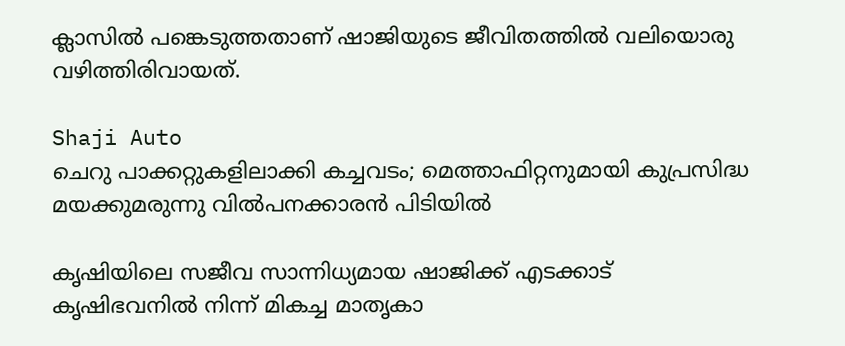ക്ലാസിൽ പങ്കെടുത്തതാണ് ഷാജിയുടെ ജീവിതത്തിൽ വലിയൊരു വഴിത്തിരിവായത്.

Shaji Auto
ചെറു പാക്കറ്റുകളിലാക്കി കച്ചവടം; മെത്താഫിറ്റനുമായി കുപ്രസിദ്ധ മയക്കുമരുന്നു വിൽപനക്കാരൻ പിടിയിൽ

കൃഷിയിലെ സജീവ സാന്നിധ്യമായ ഷാജിക്ക് എടക്കാട് കൃഷിഭവനിൽ നിന്ന് മികച്ച മാതൃകാ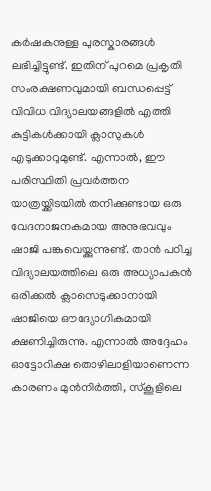കർഷകനുള്ള പുരസ്കാരങ്ങൾ ലഭിച്ചിട്ടുണ്ട്. ഇതിന് പുറമെ പ്രകൃതി സംരക്ഷണവുമായി ബന്ധപ്പെട്ട് വിവിധ വിദ്യാലയങ്ങളിൽ എത്തി കുട്ടികൾക്കായി ക്ലാസുകൾ എടുക്കാറുമുണ്ട്. എന്നാൽ, ഈ പരിസ്ഥിതി പ്രവർത്തന യാത്രയ്ക്കിടയിൽ തനിക്കുണ്ടായ ഒരു വേദനാജനകമായ അനുഭവവും ഷാജി പങ്കുവെയ്ക്കുന്നുണ്ട്. താൻ പഠിച്ച വിദ്യാലയത്തിലെ ഒരു അധ്യാപകൻ ഒരിക്കൽ ക്ലാസെടുക്കാനായി ഷാജിയെ ഔദ്യോഗികമായി ക്ഷണിച്ചിരുന്നു. എന്നാൽ അദ്ദേഹം ഓട്ടോറിക്ഷ തൊഴിലാളിയാണെന്ന കാരണം മുൻനിർത്തി, സ്കൂളിലെ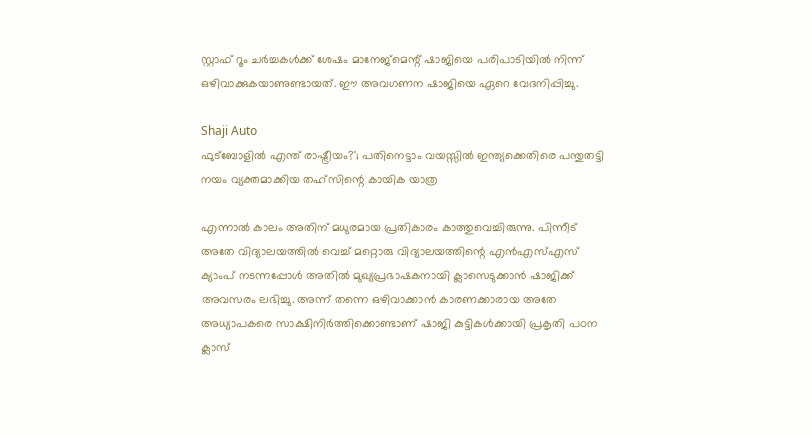സ്റ്റാഫ് റൂം ചർച്ചകൾക്ക് ശേഷം മാനേജ്‌മെന്റ് ഷാജിയെ പരിപാടിയിൽ നിന്ന് ഒഴിവാക്കുകയാണുണ്ടായത്. ഈ അവഗണന ഷാജിയെ ഏറെ വേദനിപ്പിച്ചു.

Shaji Auto
ഫുട്ബോളിൽ എന്ത് രാഷ്ട്രീയം?'; പതിനെട്ടാം വയസ്സിൽ ഇന്ത്യക്കെതിരെ പന്തുതട്ടി നയം വ്യക്തമാക്കിയ തഹ്‌സിന്റെ കായിക യാത്ര

എന്നാൽ കാലം അതിന് മധുരമായ പ്രതികാരം കാത്തുവെച്ചിരുന്നു. പിന്നീട് അതേ വിദ്യാലയത്തിൽ വെച്ച് മറ്റൊരു വിദ്യാലയത്തിന്റെ എൻഎസ്എസ് ക്യാംപ് നടന്നപ്പോൾ അതിൽ മുഖ്യപ്രഭാഷകനായി ക്ലാസെടുക്കാൻ ഷാജിക്ക് അവസരം ലഭിച്ചു. അന്ന് തന്നെ ഒഴിവാക്കാൻ കാരണക്കാരായ അതേ അധ്യാപകരെ സാക്ഷിനിർത്തിക്കൊണ്ടാണ് ഷാജി കുട്ടികൾക്കായി പ്രകൃതി പഠന ക്ലാസ്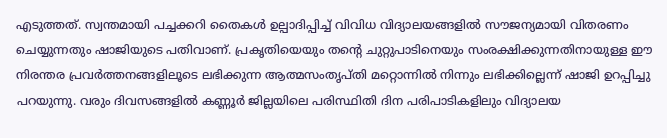എടുത്തത്. സ്വന്തമായി പച്ചക്കറി തൈകൾ ഉല്പാദിപ്പിച്ച് വിവിധ വിദ്യാലയങ്ങളിൽ സൗജന്യമായി വിതരണം ചെയ്യുന്നതും ഷാജിയുടെ പതിവാണ്. പ്രകൃതിയെയും തന്റെ ചുറ്റുപാടിനെയും സംരക്ഷിക്കുന്നതിനായുള്ള ഈ നിരന്തര പ്രവർത്തനങ്ങളിലൂടെ ലഭിക്കുന്ന ആത്മസംതൃപ്തി മറ്റൊന്നിൽ നിന്നും ലഭിക്കില്ലെന്ന് ഷാജി ഉറപ്പിച്ചു പറയുന്നു. വരും ദിവസങ്ങളിൽ കണ്ണൂർ ജില്ലയിലെ പരിസ്ഥിതി ദിന പരിപാടികളിലും വിദ്യാലയ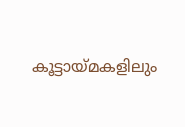കൂട്ടായ്മകളിലും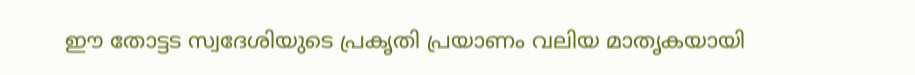ഈ തോട്ടട സ്വദേശിയുടെ പ്രകൃതി പ്രയാണം വലിയ മാതൃകയായി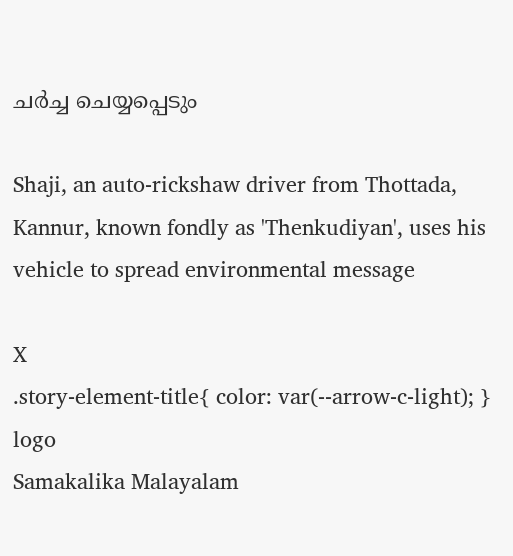ചർച്ച ചെയ്യപ്പെടും

Shaji, an auto-rickshaw driver from Thottada, Kannur, known fondly as 'Thenkudiyan', uses his vehicle to spread environmental message

X
.story-element-title{ color: var(--arrow-c-light); }
logo
Samakalika Malayalam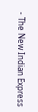- The New Indian Express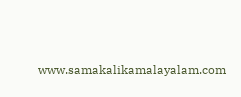www.samakalikamalayalam.com